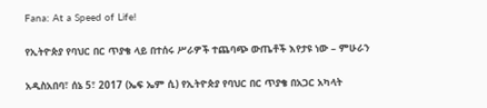Fana: At a Speed of Life!

የኢትዮጵያ የባህር በር ጥያቄ ላይ በተሰሩ ሥራዎች ተጨባጭ ውጤቶች እየታዩ ነው – ምሁራን

አዲስአበባ፣ ሰኔ 5፣ 2017 (ኤፍ ኤም ሲ) የኢትዮጵያ የባህር በር ጥያቄ በአጋር አካላት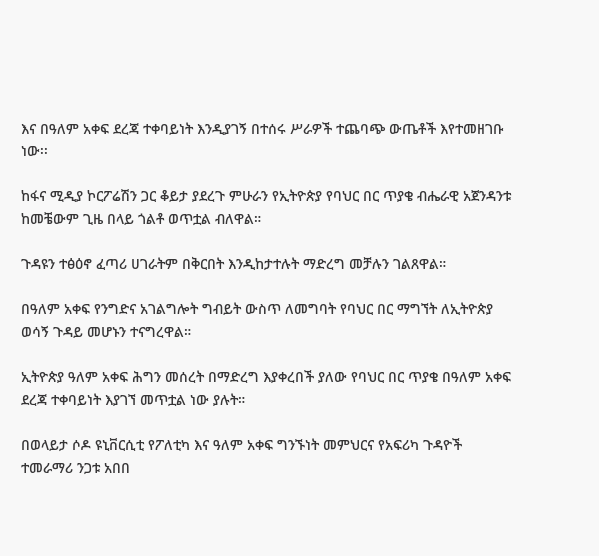እና በዓለም አቀፍ ደረጃ ተቀባይነት እንዲያገኝ በተሰሩ ሥራዎች ተጨባጭ ውጤቶች እየተመዘገቡ ነው፡፡

ከፋና ሚዲያ ኮርፖሬሽን ጋር ቆይታ ያደረጉ ምሁራን የኢትዮጵያ የባህር በር ጥያቄ ብሔራዊ አጀንዳንቱ ከመቼውም ጊዜ በላይ ጎልቶ ወጥቷል ብለዋል።

ጉዳዩን ተፅዕኖ ፈጣሪ ሀገራትም በቅርበት እንዲከታተሉት ማድረግ መቻሉን ገልጸዋል።

በዓለም አቀፍ የንግድና አገልግሎት ግብይት ውስጥ ለመግባት የባህር በር ማግኘት ለኢትዮጵያ ወሳኝ ጉዳይ መሆኑን ተናግረዋል።

ኢትዮጵያ ዓለም አቀፍ ሕግን መሰረት በማድረግ እያቀረበች ያለው የባህር በር ጥያቄ በዓለም አቀፍ ደረጃ ተቀባይነት እያገኘ መጥቷል ነው ያሉት።

በወላይታ ሶዶ ዩኒቨርሲቲ የፖለቲካ እና ዓለም አቀፍ ግንኙነት መምህርና የአፍሪካ ጉዳዮች ተመራማሪ ንጋቱ አበበ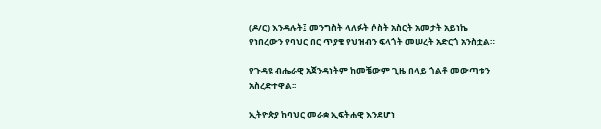(ዶ/ር) እንዳሉት፤ መንግስት ላለፉት ሶስት አስርት አመታት አይነኬ የነበረውን የባህር በር ጥያቄ የህዝብን ፍላጎት መሠረት አድርጎ አንስቷል።

የጉዳዩ ብሔራዊ አጀንዳነትም ከመቼውም ጊዜ በላይ ጎልቶ መውጣቱን አስረድተዋል፡፡

ኢትዮጵያ ከባህር መራቋ ኢፍትሐዊ እንደሆነ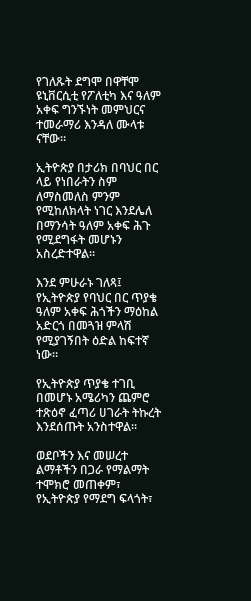የገለጹት ደግሞ በዋቸሞ ዩኒቨርሲቲ የፖለቲካ እና ዓለም አቀፍ ግንኙነት መምህርና ተመራማሪ እንዳለ ሙላቱ ናቸው።

ኢትዮጵያ በታሪክ በባህር በር ላይ የነበራትን ስም ለማስመለስ ምንም የሚከለክላት ነገር እንደሌለ በማንሳት ዓለም አቀፍ ሕጉ የሚደግፋት መሆኑን አስረድተዋል።

እንደ ምሁራኑ ገለጻ፤ የኢትዮጵያ የባህር በር ጥያቄ ዓለም አቀፍ ሕጎችን ማዕከል አድርጎ በመጓዝ ምላሽ የሚያገኝበት ዕድል ከፍተኛ ነው።

የኢትዮጵያ ጥያቄ ተገቢ በመሆኑ አሜሪካን ጨምሮ ተጽዕኖ ፈጣሪ ሀገራት ትኩረት እንደሰጡት አንስተዋል።

ወደቦችን እና መሠረተ ልማቶችን በጋራ የማልማት ተሞክሮ መጠቀም፣ የኢትዮጵያ የማደግ ፍላጎት፣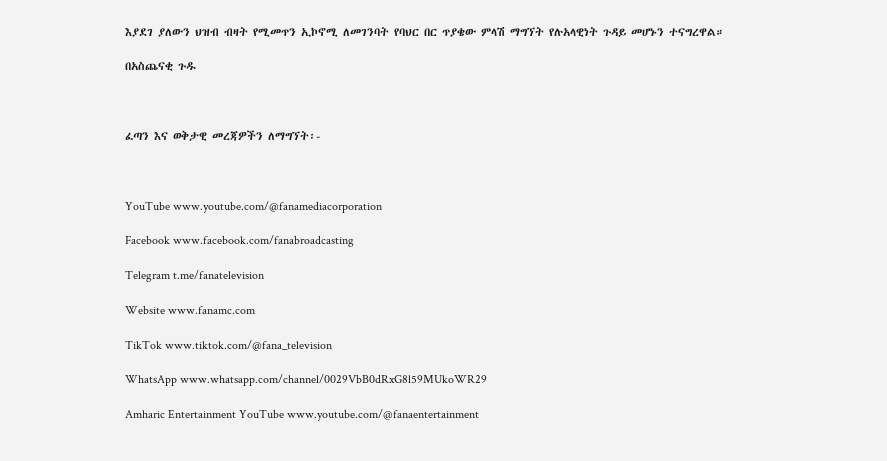እያደገ ያለውን ህዝብ ብዛት የሚመጥን ኢኮኖሚ ለመገንባት የባህር በር ጥያቄው ምላሽ ማግኘት የሉአላዊነት ጉዳይ መሆኑን ተናግረዋል።

በአስጨናቂ ጉዱ



ፈጣን እና ወቅታዊ መረጃዎችን ለማግኘት፡-



YouTube www.youtube.com/@fanamediacorporation

Facebook www.facebook.com/fanabroadcasting

Telegram t.me/fanatelevision

Website www.fanamc.com

TikTok www.tiktok.com/@fana_television

WhatsApp www.whatsapp.com/channel/0029VbB0dRxG8l59MUkoWR29

Amharic Entertainment YouTube www.youtube.com/@fanaentertainment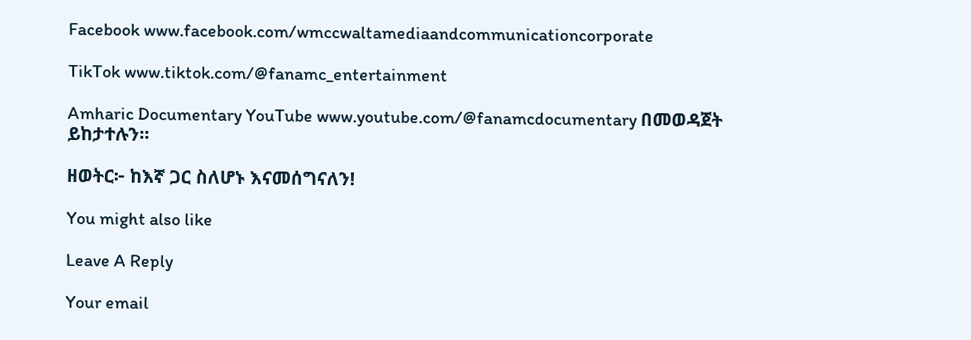Facebook www.facebook.com/wmccwaltamediaandcommunicationcorporate

TikTok www.tiktok.com/@fanamc_entertainment

Amharic Documentary YouTube www.youtube.com/@fanamcdocumentary በመወዳጀት ይከታተሉን፡፡

ዘወትር፦ ከእኛ ጋር ስለሆኑ እናመሰግናለን!

You might also like

Leave A Reply

Your email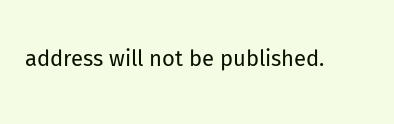address will not be published.